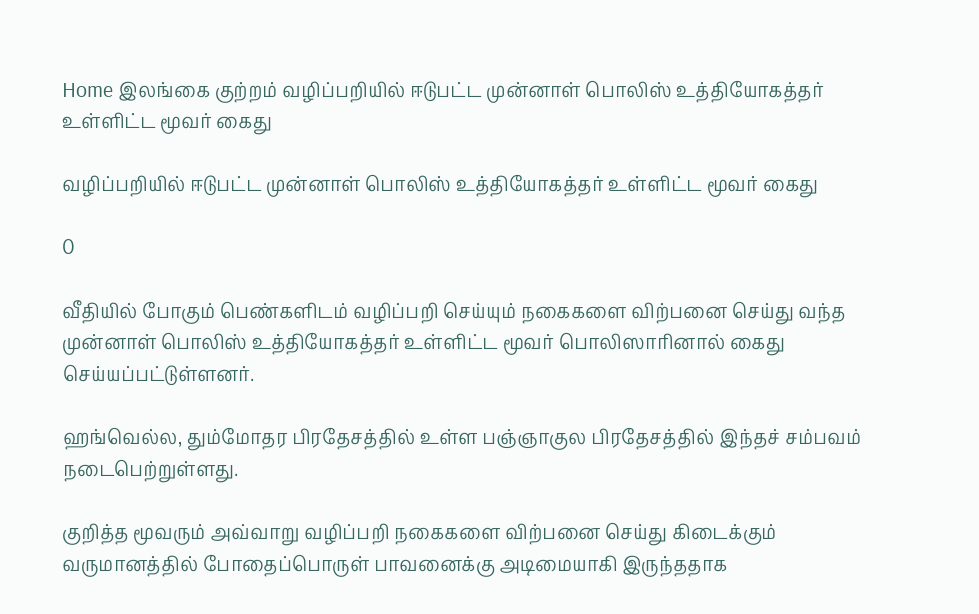Home இலங்கை குற்றம் வழிப்பறியில் ஈடுபட்ட முன்னாள் பொலிஸ் உத்தியோகத்தர் உள்ளிட்ட மூவர் கைது

வழிப்பறியில் ஈடுபட்ட முன்னாள் பொலிஸ் உத்தியோகத்தர் உள்ளிட்ட மூவர் கைது

0

வீதியில் போகும் பெண்களிடம் வழிப்பறி செய்யும் நகைகளை விற்பனை செய்து வந்த முன்னாள் பொலிஸ் உத்தியோகத்தர் உள்ளிட்ட மூவர் பொலிஸாரினால் கைது செய்யப்பட்டுள்ளனர்.

ஹங்வெல்ல, தும்மோதர பிரதேசத்தில் உள்ள பஞ்ஞாகுல பிரதேசத்தில் இந்தச் சம்பவம் நடைபெற்றுள்ளது.

குறித்த மூவரும் அவ்வாறு வழிப்பறி நகைகளை விற்பனை செய்து கிடைக்கும் வருமானத்தில் போதைப்பொருள் பாவனைக்கு அடிமையாகி இருந்ததாக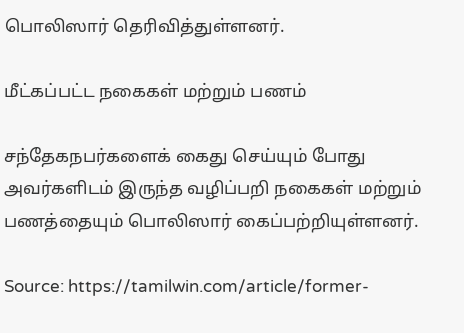பொலிஸார் தெரிவித்துள்ளனர்.

மீட்கப்பட்ட நகைகள் மற்றும் பணம்

சந்தேகநபர்களைக் கைது செய்யும் போது அவர்களிடம் இருந்த வழிப்பறி நகைகள் மற்றும் பணத்தையும் பொலிஸார் கைப்பற்றியுள்ளனர்.

Source: https://tamilwin.com/article/former-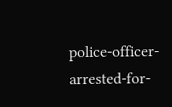police-officer-arrested-for-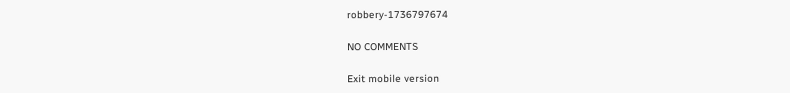robbery-1736797674

NO COMMENTS

Exit mobile version